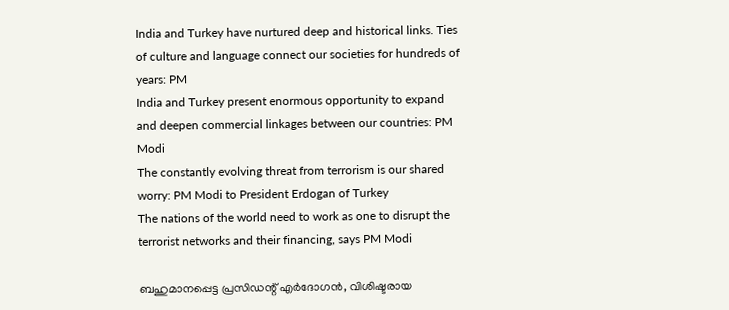India and Turkey have nurtured deep and historical links. Ties of culture and language connect our societies for hundreds of years: PM
India and Turkey present enormous opportunity to expand and deepen commercial linkages between our countries: PM Modi
The constantly evolving threat from terrorism is our shared worry: PM Modi to President Erdogan of Turkey
The nations of the world need to work as one to disrupt the terrorist networks and their financing, says PM Modi

ബഹുമാനപ്പെട്ട പ്രസിഡന്റ് എര്‍ദോഗന്‍, വിശിഷ്ടരായ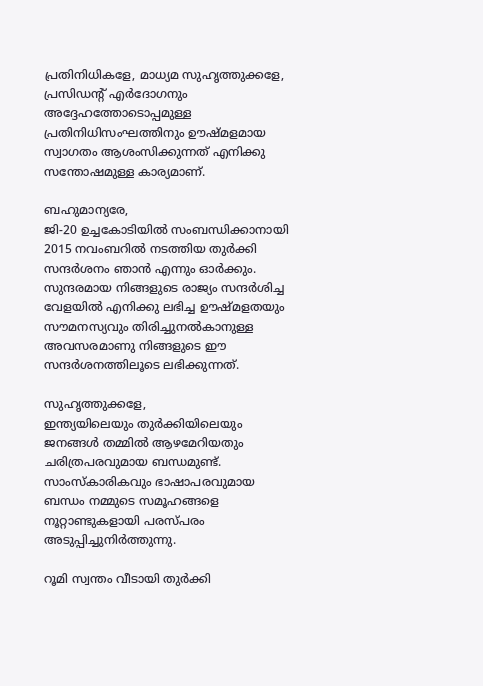പ്രതിനിധികളേ, മാധ്യമ സുഹൃത്തുക്കളേ,
പ്രസിഡന്റ് എര്‍ദോഗനും അദ്ദേഹത്തോടൊപ്പമുള്ള പ്രതിനിധിസംഘത്തിനും ഊഷ്മളമായ സ്വാഗതം ആശംസിക്കുന്നത് എനിക്കു സന്തോഷമുള്ള കാര്യമാണ്.

ബഹുമാന്യരേ,
ജി-20 ഉച്ചകോടിയില്‍ സംബന്ധിക്കാനായി 2015 നവംബറില്‍ നടത്തിയ തുര്‍ക്കി സന്ദര്‍ശനം ഞാന്‍ എന്നും ഓര്‍ക്കും. സുന്ദരമായ നിങ്ങളുടെ രാജ്യം സന്ദര്‍ശിച്ച വേളയില്‍ എനിക്കു ലഭിച്ച ഊഷ്മളതയും സൗമനസ്യവും തിരിച്ചുനല്‍കാനുള്ള അവസരമാണു നിങ്ങളുടെ ഈ സന്ദര്‍ശനത്തിലൂടെ ലഭിക്കുന്നത്.

സുഹൃത്തുക്കളേ,
ഇന്ത്യയിലെയും തുര്‍ക്കിയിലെയും ജനങ്ങള്‍ തമ്മില്‍ ആഴമേറിയതും ചരിത്രപരവുമായ ബന്ധമുണ്ട്. സാംസ്‌കാരികവും ഭാഷാപരവുമായ ബന്ധം നമ്മുടെ സമൂഹങ്ങളെ നൂറ്റാണ്ടുകളായി പരസ്പരം അടുപ്പിച്ചുനിര്‍ത്തുന്നു.

റൂമി സ്വന്തം വീടായി തുര്‍ക്കി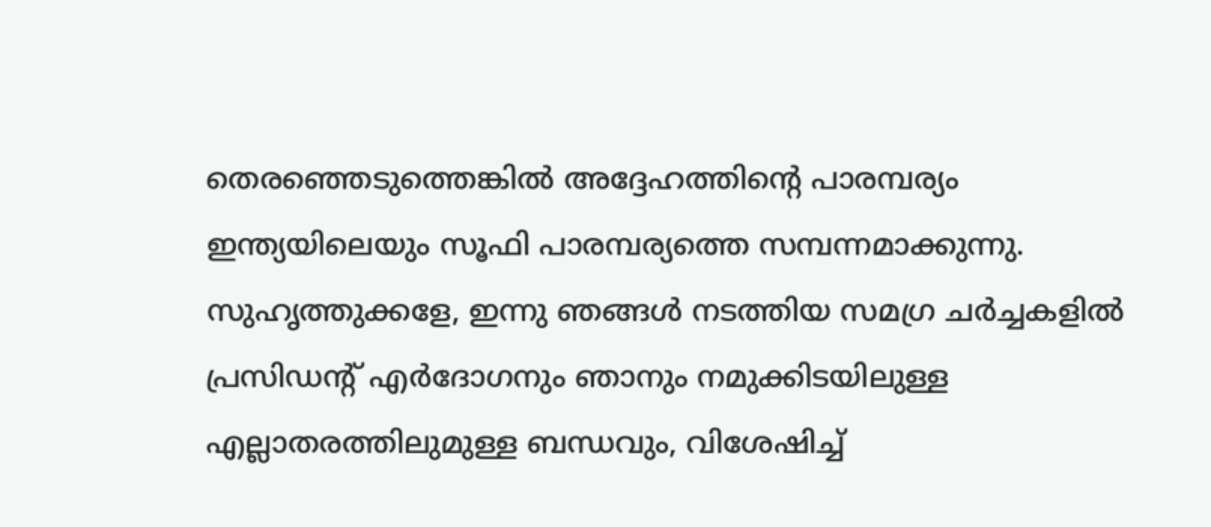തെരഞ്ഞെടുത്തെങ്കില്‍ അദ്ദേഹത്തിന്റെ പാരമ്പര്യം ഇന്ത്യയിലെയും സൂഫി പാരമ്പര്യത്തെ സമ്പന്നമാക്കുന്നു.
സുഹൃത്തുക്കളേ, ഇന്നു ഞങ്ങള്‍ നടത്തിയ സമഗ്ര ചര്‍ച്ചകളില്‍ പ്രസിഡന്റ് എര്‍ദോഗനും ഞാനും നമുക്കിടയിലുള്ള എല്ലാതരത്തിലുമുള്ള ബന്ധവും, വിശേഷിച്ച്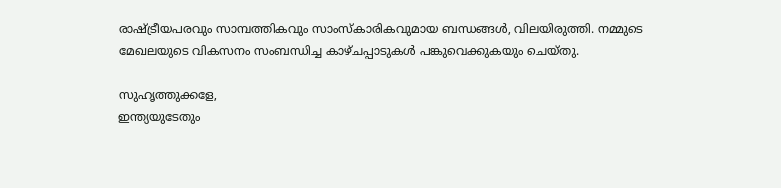രാഷ്ട്രീയപരവും സാമ്പത്തികവും സാംസ്‌കാരികവുമായ ബന്ധങ്ങള്‍, വിലയിരുത്തി. നമ്മുടെ മേഖലയുടെ വികസനം സംബന്ധിച്ച കാഴ്ചപ്പാടുകള്‍ പങ്കുവെക്കുകയും ചെയ്തു.

സുഹൃത്തുക്കളേ,
ഇന്ത്യയുടേതും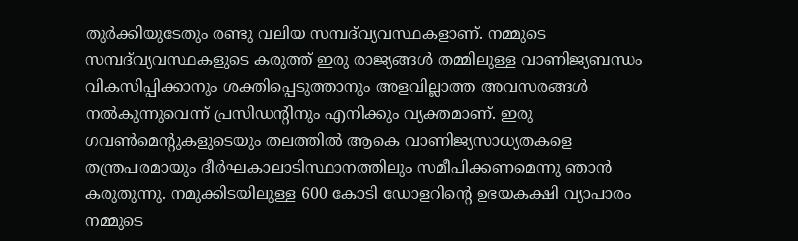തുര്‍ക്കിയുടേതും രണ്ടു വലിയ സമ്പദ്‌വ്യവസ്ഥകളാണ്. നമ്മുടെ സമ്പദ്‌വ്യവസ്ഥകളുടെ കരുത്ത് ഇരു രാജ്യങ്ങള്‍ തമ്മിലുള്ള വാണിജ്യബന്ധം വികസിപ്പിക്കാനും ശക്തിപ്പെടുത്താനും അളവില്ലാത്ത അവസരങ്ങള്‍ നല്‍കുന്നുവെന്ന് പ്രസിഡന്റിനും എനിക്കും വ്യക്തമാണ്. ഇരു ഗവണ്‍മെന്റുകളുടെയും തലത്തില്‍ ആകെ വാണിജ്യസാധ്യതകളെ തന്ത്രപരമായും ദീര്‍ഘകാലാടിസ്ഥാനത്തിലും സമീപിക്കണമെന്നു ഞാന്‍ കരുതുന്നു. നമുക്കിടയിലുള്ള 600 കോടി ഡോളറിന്റെ ഉഭയകക്ഷി വ്യാപാരം നമ്മുടെ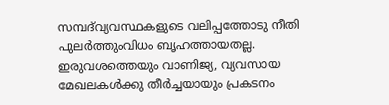സമ്പദ്‌വ്യവസ്ഥകളുടെ വലിപ്പത്തോടു നീതി പുലര്‍ത്തുംവിധം ബൃഹത്തായതല്ല. ഇരുവശത്തെയും വാണിജ്യ, വ്യവസായ മേഖലകള്‍ക്കു തീര്‍ച്ചയായും പ്രകടനം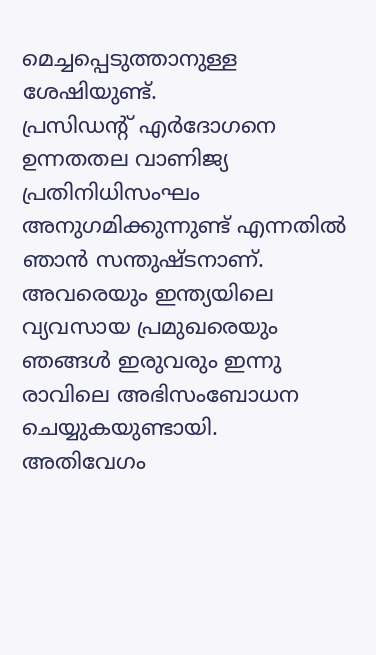മെച്ചപ്പെടുത്താനുള്ള ശേഷിയുണ്ട്.
പ്രസിഡന്റ് എര്‍ദോഗനെ ഉന്നതതല വാണിജ്യ പ്രതിനിധിസംഘം അനുഗമിക്കുന്നുണ്ട് എന്നതില്‍ ഞാന്‍ സന്തുഷ്ടനാണ്. അവരെയും ഇന്ത്യയിലെ വ്യവസായ പ്രമുഖരെയും ഞങ്ങള്‍ ഇരുവരും ഇന്നു രാവിലെ അഭിസംബോധന ചെയ്യുകയുണ്ടായി.
അതിവേഗം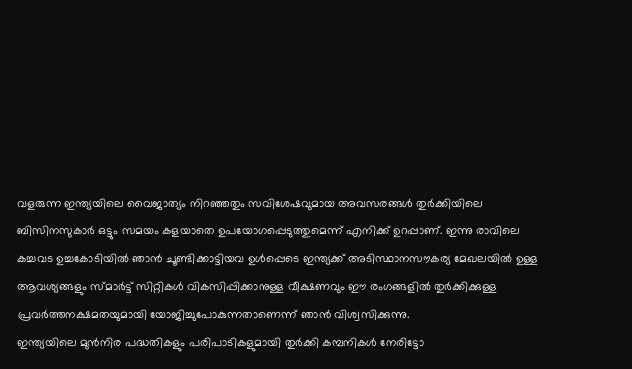വളരുന്ന ഇന്ത്യയിലെ വൈജാത്യം നിറഞ്ഞതും സവിശേഷവുമായ അവസരങ്ങള്‍ തുര്‍ക്കിയിലെ ബിസിനസുകാര്‍ ഒട്ടും സമയം കളയാതെ ഉപയോഗപ്പെടുത്തുമെന്ന് എനിക്ക് ഉറപ്പാണ്. ഇന്നു രാവിലെ കച്ചവട ഉച്ചകോടിയില്‍ ഞാന്‍ ചൂണ്ടിക്കാട്ടിയവ ഉള്‍പ്പെടെ ഇന്ത്യക്ക് അടിസ്ഥാനസൗകര്യ മേഖലയില്‍ ഉള്ള ആവശ്യങ്ങളും സ്മാര്‍ട്ട് സിറ്റികള്‍ വികസിപ്പിക്കാനുള്ള വീക്ഷണവും ഈ രംഗങ്ങളില്‍ തുര്‍ക്കിക്കുള്ള പ്രവര്‍ത്തനക്ഷമതയുമായി യോജിച്ചുപോകുന്നതാണെന്ന് ഞാന്‍ വിശ്വസിക്കുന്നു.
ഇന്ത്യയിലെ മുന്‍നിര പദ്ധതികളും പരിപാടികളുമായി തുര്‍ക്കി കമ്പനികള്‍ നേരിട്ടോ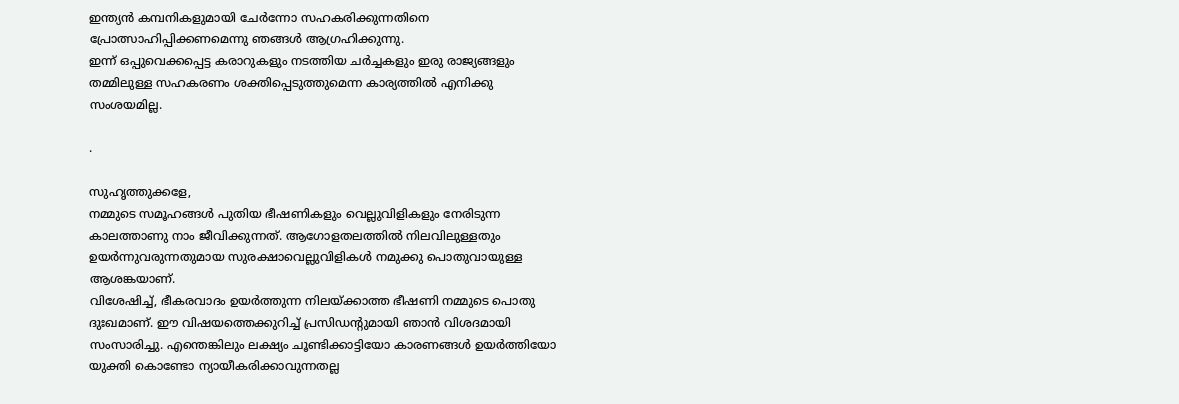ഇന്ത്യന്‍ കമ്പനികളുമായി ചേര്‍ന്നോ സഹകരിക്കുന്നതിനെ പ്രോത്സാഹിപ്പിക്കണമെന്നു ഞങ്ങള്‍ ആഗ്രഹിക്കുന്നു.
ഇന്ന് ഒപ്പുവെക്കപ്പെട്ട കരാറുകളും നടത്തിയ ചര്‍ച്ചകളും ഇരു രാജ്യങ്ങളും തമ്മിലുള്ള സഹകരണം ശക്തിപ്പെടുത്തുമെന്ന കാര്യത്തില്‍ എനിക്കു സംശയമില്ല.

.

സുഹൃത്തുക്കളേ,
നമ്മുടെ സമൂഹങ്ങള്‍ പുതിയ ഭീഷണികളും വെല്ലുവിളികളും നേരിടുന്ന കാലത്താണു നാം ജീവിക്കുന്നത്. ആഗോളതലത്തില്‍ നിലവിലുള്ളതും ഉയര്‍ന്നുവരുന്നതുമായ സുരക്ഷാവെല്ലുവിളികള്‍ നമുക്കു പൊതുവായുള്ള ആശങ്കയാണ്.
വിശേഷിച്ച്, ഭീകരവാദം ഉയര്‍ത്തുന്ന നിലയ്ക്കാത്ത ഭീഷണി നമ്മുടെ പൊതു ദുഃഖമാണ്. ഈ വിഷയത്തെക്കുറിച്ച് പ്രസിഡന്റുമായി ഞാന്‍ വിശദമായി സംസാരിച്ചു. എന്തെങ്കിലും ലക്ഷ്യം ചൂണ്ടിക്കാട്ടിയോ കാരണങ്ങള്‍ ഉയര്‍ത്തിയോ യുക്തി കൊണ്ടോ ന്യായീകരിക്കാവുന്നതല്ല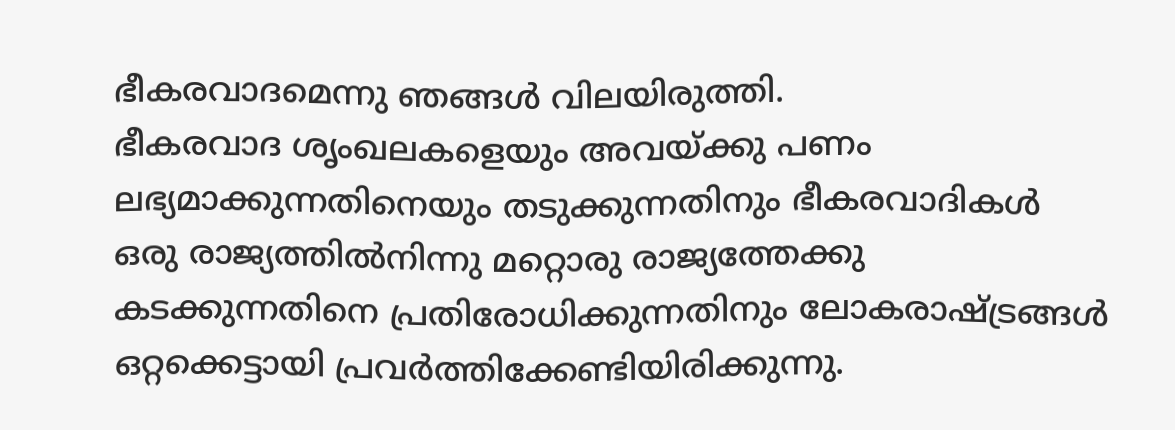ഭീകരവാദമെന്നു ഞങ്ങള്‍ വിലയിരുത്തി.
ഭീകരവാദ ശൃംഖലകളെയും അവയ്ക്കു പണം ലഭ്യമാക്കുന്നതിനെയും തടുക്കുന്നതിനും ഭീകരവാദികള്‍ ഒരു രാജ്യത്തില്‍നിന്നു മറ്റൊരു രാജ്യത്തേക്കു കടക്കുന്നതിനെ പ്രതിരോധിക്കുന്നതിനും ലോകരാഷ്ട്രങ്ങള്‍ ഒറ്റക്കെട്ടായി പ്രവര്‍ത്തിക്കേണ്ടിയിരിക്കുന്നു.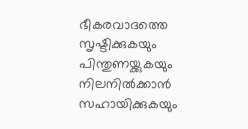ഭീകരവാദത്തെ സൃഷ്ടിക്കുകയും പിന്തുണയ്ക്കുകയും നിലനില്‍ക്കാന്‍ സഹായിക്കുകയും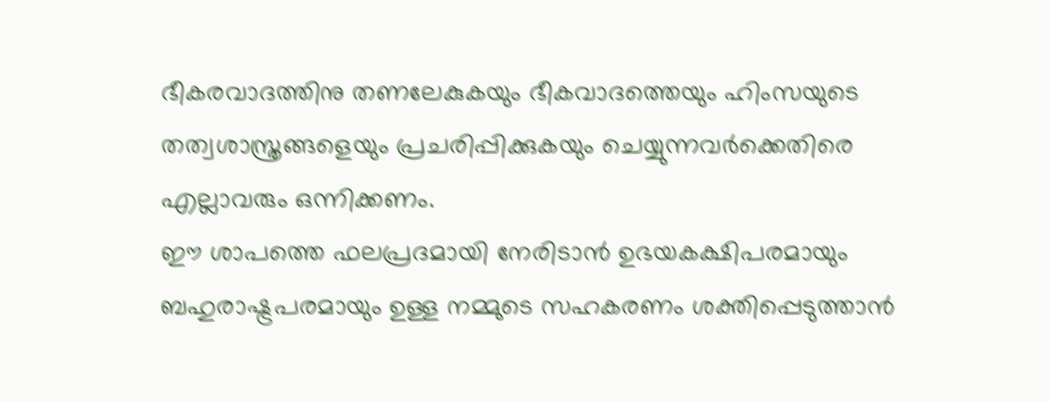ഭീകരവാദത്തിനു തണലേകുകയും ഭീകവാദത്തെയും ഹിംസയുടെ തത്വശാസ്ത്രങ്ങളെയും പ്രചരിപ്പിക്കുകയും ചെയ്യുന്നവര്‍ക്കെതിരെ എല്ലാവരും ഒന്നിക്കണം.
ഈ ശാപത്തെ ഫലപ്രദമായി നേരിടാന്‍ ഉഭയകക്ഷിപരമായും ബഹുരാഷ്ട്രപരമായും ഉള്ള നമ്മുടെ സഹകരണം ശക്തിപ്പെടുത്താന്‍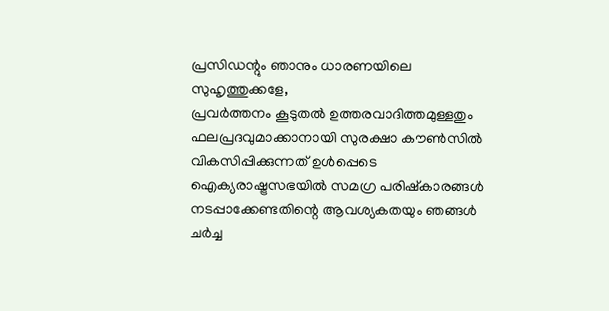പ്രസിഡന്റും ഞാനും ധാരണയിലെ
സുഹൃത്തുക്കളേ,
പ്രവര്‍ത്തനം കൂടുതല്‍ ഉത്തരവാദിത്തമുള്ളതും ഫലപ്രദവുമാക്കാനായി സുരക്ഷാ കൗണ്‍സില്‍ വികസിപ്പിക്കുന്നത് ഉള്‍പ്പെടെ ഐക്യരാഷ്ട്രസഭയില്‍ സമഗ്ര പരിഷ്‌കാരങ്ങള്‍ നടപ്പാക്കേണ്ടതിന്റെ ആവശ്യകതയും ഞങ്ങള്‍ ചര്‍ച്ച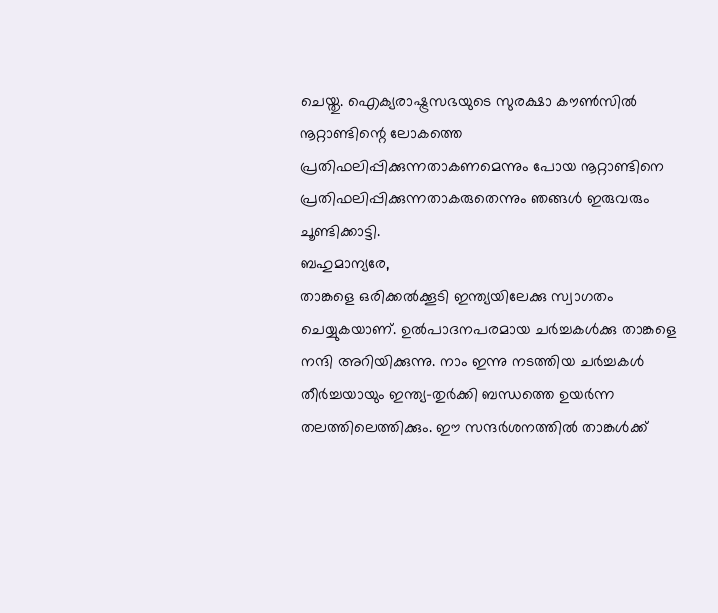ചെയ്തു. ഐക്യരാഷ്ട്രസഭയുടെ സുരക്ഷാ കൗണ്‍സില്‍ നൂറ്റാണ്ടിന്റെ ലോകത്തെ പ്രതിഫലിപ്പിക്കുന്നതാകണമെന്നും പോയ നൂറ്റാണ്ടിനെ പ്രതിഫലിപ്പിക്കുന്നതാകരുതെന്നും ഞങ്ങള്‍ ഇരുവരും ചൂണ്ടിക്കാട്ടി.
ബഹുമാന്യരേ,
താങ്കളെ ഒരിക്കല്‍ക്കൂടി ഇന്ത്യയിലേക്കു സ്വാഗതം ചെയ്യുകയാണ്. ഉല്‍പാദനപരമായ ചര്‍ച്ചകള്‍ക്കു താങ്കളെ നന്ദി അറിയിക്കുന്നു. നാം ഇന്നു നടത്തിയ ചര്‍ച്ചകള്‍ തീര്‍ച്ചയായും ഇന്ത്യ-തുര്‍ക്കി ബന്ധത്തെ ഉയര്‍ന്ന തലത്തിലെത്തിക്കും. ഈ സന്ദര്‍ശനത്തില്‍ താങ്കള്‍ക്ക്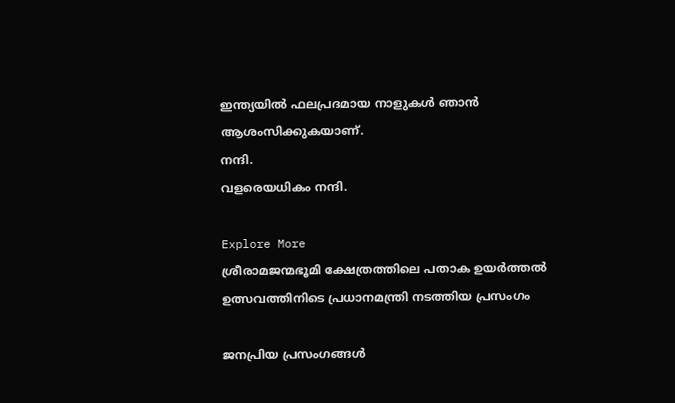ഇന്ത്യയില്‍ ഫലപ്രദമായ നാളുകള്‍ ഞാന്‍ ആശംസിക്കുകയാണ്.
നന്ദി.
വളരെയധികം നന്ദി.

Explore More
ശ്രീരാമജന്മഭൂമി ക്ഷേത്രത്തിലെ പതാക ഉയർത്തൽ ഉത്സവത്തിനിടെ പ്രധാനമന്ത്രി നടത്തിയ പ്രസംഗം

ജനപ്രിയ പ്രസംഗങ്ങൾ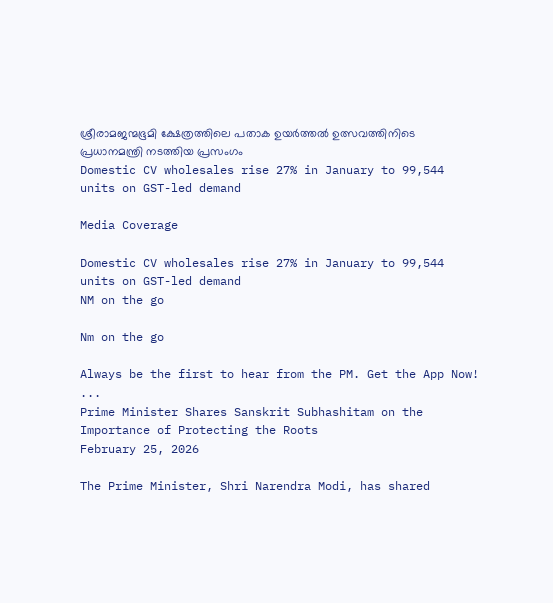ശ്രീരാമജന്മഭൂമി ക്ഷേത്രത്തിലെ പതാക ഉയർത്തൽ ഉത്സവത്തിനിടെ പ്രധാനമന്ത്രി നടത്തിയ പ്രസംഗം
Domestic CV wholesales rise 27% in January to 99,544 units on GST-led demand

Media Coverage

Domestic CV wholesales rise 27% in January to 99,544 units on GST-led demand
NM on the go

Nm on the go

Always be the first to hear from the PM. Get the App Now!
...
Prime Minister Shares Sanskrit Subhashitam on the Importance of Protecting the Roots
February 25, 2026

The Prime Minister, Shri Narendra Modi, has shared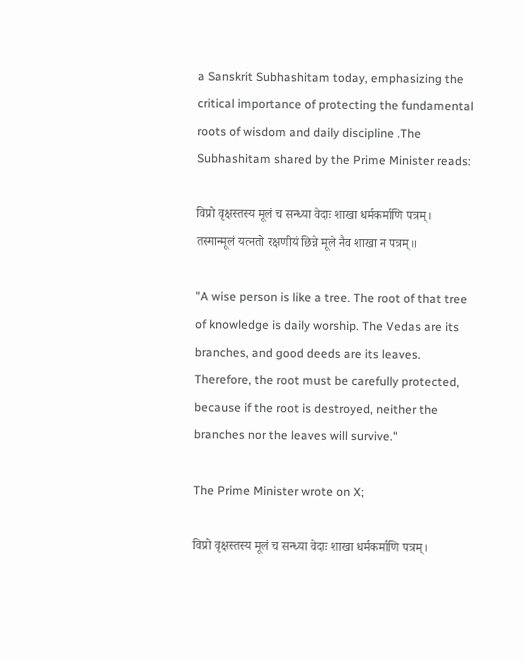a Sanskrit Subhashitam today, emphasizing the critical importance of protecting the fundamental roots of wisdom and daily discipline .The Subhashitam shared by the Prime Minister reads:

विप्रो वृक्षस्तस्य मूलं च सन्ध्या वेदाः शाखा धर्मकर्माणि पत्रम्।
तस्मान्मूलं यत्नतो रक्षणीयं छिन्ने मूले नैव शाखा न पत्रम्॥

"A wise person is like a tree. The root of that tree of knowledge is daily worship. The Vedas are its branches, and good deeds are its leaves. Therefore, the root must be carefully protected, because if the root is destroyed, neither the branches nor the leaves will survive."

The Prime Minister wrote on X;

विप्रो वृक्षस्तस्य मूलं च सन्ध्या वेदाः शाखा धर्मकर्माणि पत्रम्।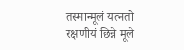तस्मान्मूलं यत्नतो रक्षणीयं छिन्ने मूले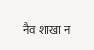नैव शाखा न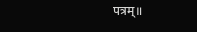पत्रम्॥